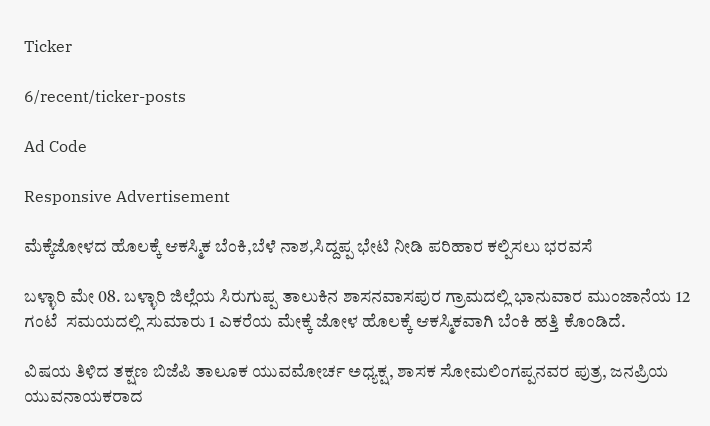Ticker

6/recent/ticker-posts

Ad Code

Responsive Advertisement

ಮೆಕ್ಕೆಜೋಳದ ಹೊಲಕ್ಕೆ ಆಕಸ್ಮಿಕ ಬೆಂಕಿ,ಬೆಳೆ ನಾಶ,ಸಿದ್ದಪ್ಪ ಭೇಟಿ ನೀಡಿ ಪರಿಹಾರ ಕಲ್ಪಿಸಲು ಭರವಸೆ

ಬಳ್ಳಾರಿ ಮೇ 08. ಬಳ್ಳಾರಿ ಜಿಲ್ಲೆಯ ಸಿರುಗುಪ್ಪ ತಾಲುಕಿನ ಶಾಸನವಾಸಪುರ ಗ್ರಾಮದಲ್ಲಿ ಭಾನುವಾರ ಮುಂಜಾನೆಯ 12 ಗಂಟೆ  ಸಮಯದಲ್ಲಿ ಸುಮಾರು 1 ಎಕರೆಯ ಮೇಕ್ಕೆ ಜೋಳ ಹೊಲಕ್ಕೆ ಆಕಸ್ಮಿಕವಾಗಿ ಬೆಂಕಿ ಹತ್ತಿ ಕೊಂಡಿದೆ.

ವಿಷಯ ತಿಳಿದ ತಕ್ಷಣ ಬಿಜೆಪಿ ತಾಲೂಕ ಯುವಮೋರ್ಚ ಅಧ್ಯಕ್ಷ, ಶಾಸಕ ಸೋಮಲಿಂಗಪ್ಪನವರ ಪುತ್ರ, ಜನಪ್ರಿಯ ಯುವನಾಯಕರಾದ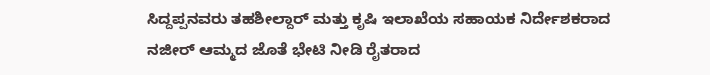ಸಿದ್ದಪ್ಪನವರು ತಹಶೀಲ್ದಾರ್ ಮತ್ತು ಕೃಷಿ ಇಲಾಖೆಯ ಸಹಾಯಕ ನಿರ್ದೇಶಕರಾದ ನಜೀರ್ ಆಮ್ಮದ ಜೊತೆ ಭೇಟಿ ನೀಡಿ ರೈತರಾದ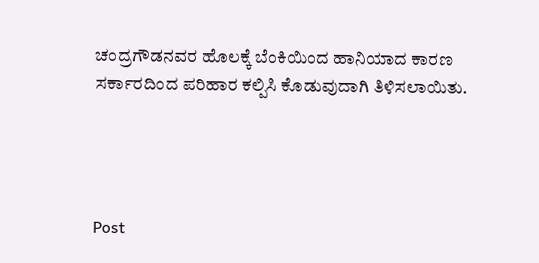ಚಂದ್ರಗೌಡನವರ ಹೊಲಕ್ಕೆ ಬೆಂಕಿಯಿಂದ ಹಾನಿಯಾದ ಕಾರಣ  ಸರ್ಕಾರದಿಂದ ಪರಿಹಾರ ಕಲ್ಪಿಸಿ ಕೊಡುವುದಾಗಿ ತಿಳಿಸಲಾಯಿತು.




Post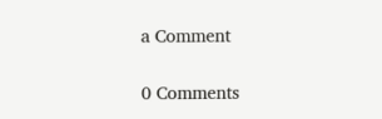a Comment

0 Comments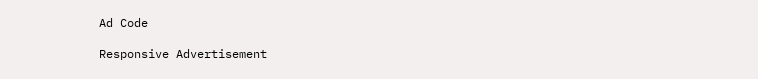Ad Code

Responsive Advertisement